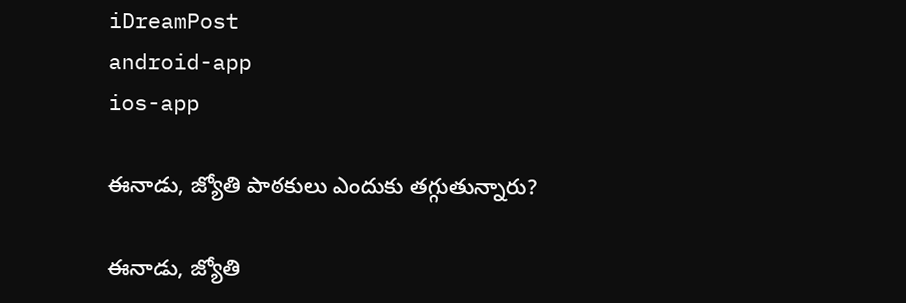iDreamPost
android-app
ios-app

ఈనాడు, జ్యోతి పాఠ‌కులు ఎందుకు త‌గ్గుతున్నారు?

ఈనాడు, జ్యోతి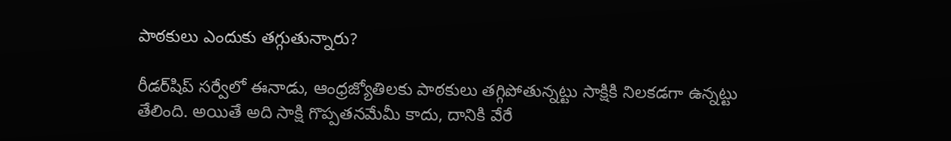పాఠ‌కులు ఎందుకు త‌గ్గుతున్నారు?

రీడ‌ర్‌షిప్ స‌ర్వేలో ఈనాడు, ఆంధ్ర‌జ్యోతిల‌కు పాఠ‌కులు త‌గ్గిపోతున్న‌ట్టు సాక్షికి నిల‌క‌డ‌గా ఉన్న‌ట్టు తేలింది. అయితే అది సాక్షి గొప్ప‌త‌నమేమీ కాదు, దానికి వేరే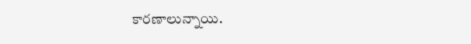కార‌ణాలున్నాయి.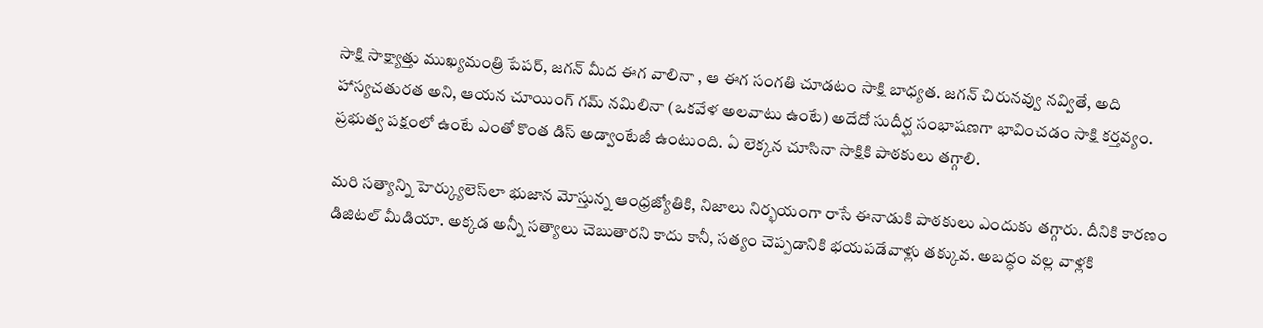సాక్షి సాక్ష్యాత్తు ముఖ్య‌మంత్రి పేప‌ర్‌, జ‌గ‌న్ మీద ఈగ వాలినా , ఆ ఈగ సంగ‌తి చూడ‌టం సాక్షి బాధ్య‌త‌. జ‌గ‌న్ చిరున‌వ్వు న‌వ్వితే, అది హాస్య‌చ‌తురత అని, ఆయ‌న చూయింగ్ గ‌మ్ న‌మిలినా (ఒక‌వేళ అల‌వాటు ఉంటే) అదేదో సుదీర్ఘ సంభాష‌ణ‌గా భావించ‌డం సాక్షి క‌ర్త‌వ్యం. ప్ర‌భుత్వ ప‌క్షంలో ఉంటే ఎంతో కొంత డిస్ అడ్వాంటేజీ ఉంటుంది. ఏ లెక్క‌న చూసినా సాక్షికి పాఠ‌కులు త‌గ్గాలి.

మ‌రి స‌త్యాన్ని హెర్క్యులెస్‌లా భుజాన మోస్తున్న ఆంధ్ర‌జ్యోతికి, నిజాలు నిర్భ‌యంగా రాసే ఈనాడుకి పాఠ‌కులు ఎందుకు త‌గ్గారు. దీనికి కార‌ణం డిజిట‌ల్ మీడియా. అక్క‌డ అన్నీ స‌త్యాలు చెబుతార‌ని కాదు కానీ, స‌త్యం చెప్ప‌డానికి భ‌య‌ప‌డేవాళ్లు త‌క్కువ‌. అబ‌ద్ధం వ‌ల్ల వాళ్ల‌కి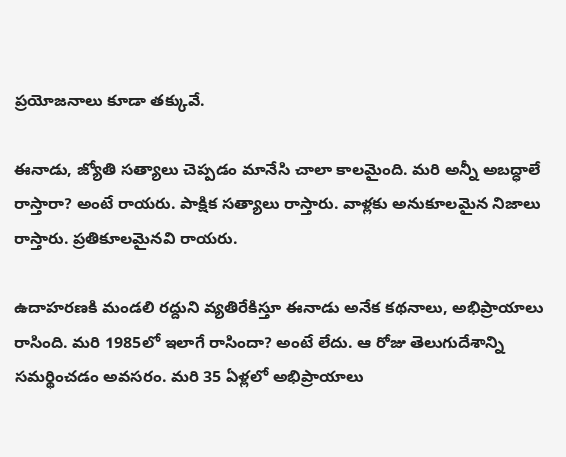ప్ర‌యోజ‌నాలు కూడా త‌క్కువే.

ఈనాడు, జ్యోతి స‌త్యాలు చెప్ప‌డం మానేసి చాలా కాల‌మైంది. మ‌రి అన్నీ అబద్ధాలే రాస్తారా? అంటే రాయ‌రు. పాక్షిక స‌త్యాలు రాస్తారు. వాళ్ల‌కు అనుకూల‌మైన నిజాలు రాస్తారు. ప్ర‌తికూల‌మైన‌వి రాయ‌రు.

ఉదాహ‌ర‌ణ‌కి మండ‌లి ర‌ద్దుని వ్య‌తిరేకిస్తూ ఈనాడు అనేక క‌థ‌నాలు, అభిప్రాయాలు రాసింది. మ‌రి 1985లో ఇలాగే రాసిందా? అంటే లేదు. ఆ రోజు తెలుగుదేశాన్ని స‌మ‌ర్థించ‌డం అవ‌స‌రం. మ‌రి 35 ఏళ్ల‌లో అభిప్రాయాలు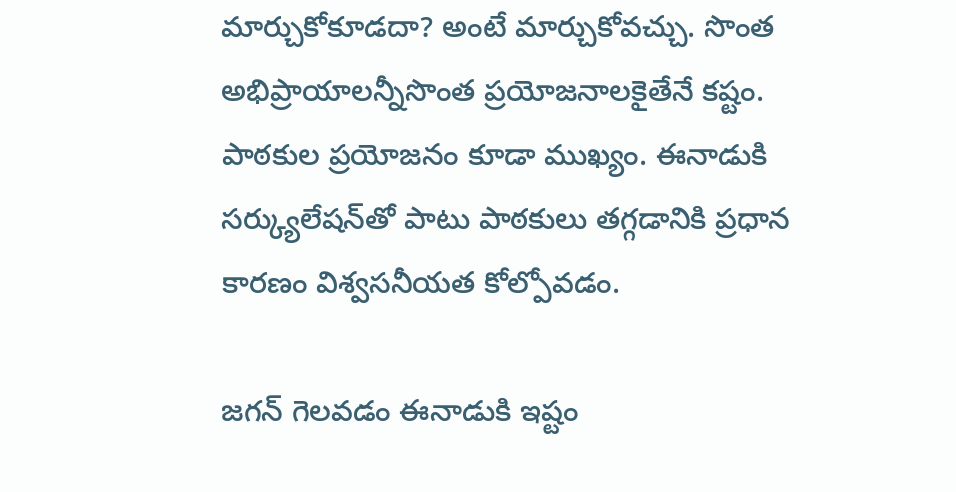మార్చుకోకూడ‌దా? అంటే మార్చుకోవ‌చ్చు. సొంత అభిప్రాయాల‌న్నీసొంత ప్ర‌యోజ‌నాల‌కైతేనే క‌ష్టం. పాఠ‌కుల ప్ర‌యోజ‌నం కూడా ముఖ్యం. ఈనాడుకి స‌ర్క్యులేష‌న్‌తో పాటు పాఠ‌కులు త‌గ్గ‌డానికి ప్ర‌ధాన కార‌ణం విశ్వ‌స‌నీయ‌త కోల్పోవ‌డం.

జ‌గ‌న్ గెల‌వ‌డం ఈనాడుకి ఇష్టం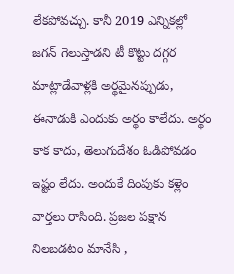లేక‌పోవ‌చ్చు. కానీ 2019 ఎన్నిక‌ల్లో జ‌గ‌న్ గెలుస్తాడ‌ని టీ కొట్టు ద‌గ్గ‌ర మాట్లాడేవాళ్ల‌కి అర్థ‌మైన‌ప్పుడు, ఈనాడుకి ఎందుకు అర్థం కాలేదు. అర్థం కాక కాదు, తెలుగుదేశం ఓడిపోవ‌డం ఇష్టం లేదు. అందుకే దింపుకు క‌ళ్లెం వార్త‌లు రాసింది. ప్ర‌జ‌ల ప‌క్షాన నిల‌బ‌డ‌టం మానేసి ,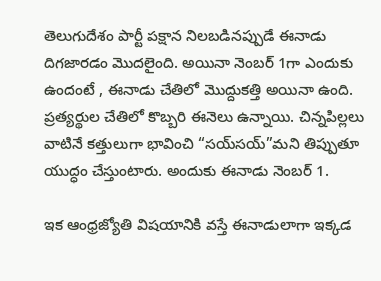తెలుగుదేశం పార్టీ ప‌క్షాన నిల‌బ‌డిన‌ప్పుడే ఈనాడు దిగ‌జార‌డం మొద‌లైంది. అయినా నెంబ‌ర్ 1గా ఎందుకు ఉందంటే , ఈనాడు చేతిలో మొద్దుక‌త్తి అయినా ఉంది. ప్ర‌త్య‌ర్థుల చేతిలో కొబ్బ‌రి ఈనెలు ఉన్నాయి. చిన్న‌పిల్ల‌లు వాటినే క‌త్తులుగా భావించి “స‌య్‌స‌య్‌”మ‌ని తిప్పుతూ యుద్ధం చేస్తుంటారు. అందుకు ఈనాడు నెంబ‌ర్ 1.

ఇక ఆంధ్ర‌జ్యోతి విష‌యానికి వ‌స్తే ఈనాడులాగా ఇక్క‌డ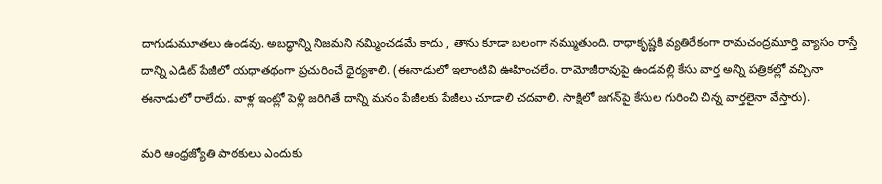దాగుడుమూత‌లు ఉండ‌వు. అబ‌ద్ధాన్ని నిజ‌మ‌ని న‌మ్మించ‌డ‌మే కాదు , తాను కూడా బ‌లంగా న‌మ్ముతుంది. రాధాకృష్ణ‌కి వ్య‌తిరేకంగా రామ‌చంద్ర‌మూర్తి వ్యాసం రాస్తే దాన్ని ఎడిట్ పేజీలో య‌ధాత‌థంగా ప్ర‌చురించే ధైర్య‌శాలి. (ఈనాడులో ఇలాంటివి ఊహించ‌లేం. రామోజీరావుపై ఉండ‌వ‌ల్లి కేసు వార్త అన్ని పత్రిక‌ల్లో వ‌చ్చినా ఈనాడులో రాలేదు. వాళ్ల ఇంట్లో పెళ్లి జ‌రిగితే దాన్ని మ‌నం పేజీల‌కు పేజీలు చూడాలి చ‌ద‌వాలి. సాక్షిలో జ‌గ‌న్‌పై కేసుల గురించి చిన్న వార్త‌లైనా వేస్తారు).

మ‌రి ఆంధ్ర‌జ్యోతి పాఠ‌కులు ఎందుకు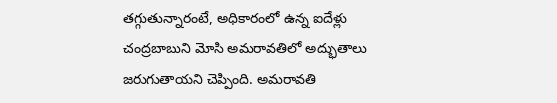త‌గ్గుతున్నారంటే, అధికారంలో ఉన్న ఐదేళ్లు చంద్ర‌బాబుని మోసి అమ‌రావ‌తిలో అద్భుతాలు జ‌రుగుతాయ‌ని చెప్పింది. అమ‌రావ‌తి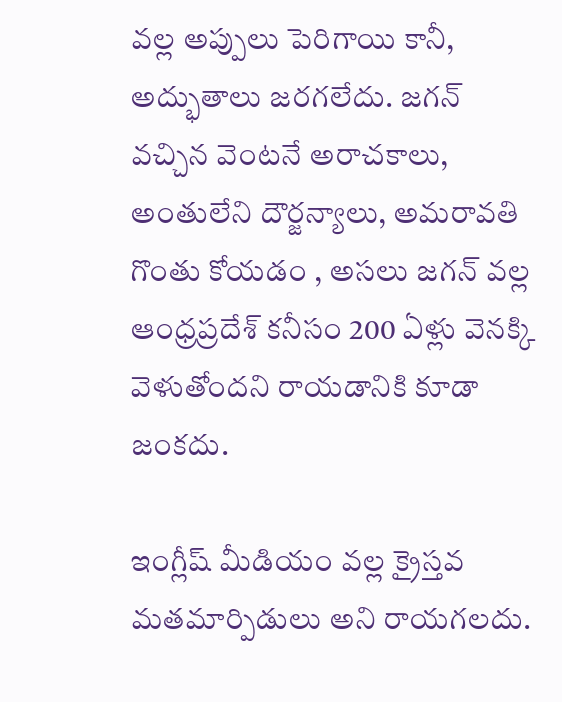వ‌ల్ల అప్పులు పెరిగాయి కానీ, అద్భుతాలు జ‌ర‌గ‌లేదు. జ‌గ‌న్ వ‌చ్చిన వెంట‌నే అరాచ‌కాలు, అంతులేని దౌర్జ‌న్యాలు, అమ‌రావ‌తి గొంతు కోయ‌డం , అస‌లు జ‌గ‌న్ వ‌ల్ల ఆంధ్ర‌ప్ర‌దేశ్ క‌నీసం 200 ఏళ్లు వెన‌క్కి వెళుతోంద‌ని రాయ‌డానికి కూడా జంక‌దు.

ఇంగ్లీష్ మీడియం వ‌ల్ల క్రైస్త‌వ మ‌త‌మార్పిడులు అని రాయ‌గ‌ల‌దు.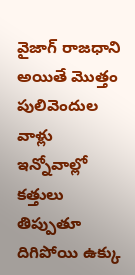వైజాగ్ రాజ‌ధాని అయితే మొత్తం పులివెందుల వాళ్లు ఇన్నోవాల్లో క‌త్తులు తిప్పుతూ దిగిపోయి ఉక్కు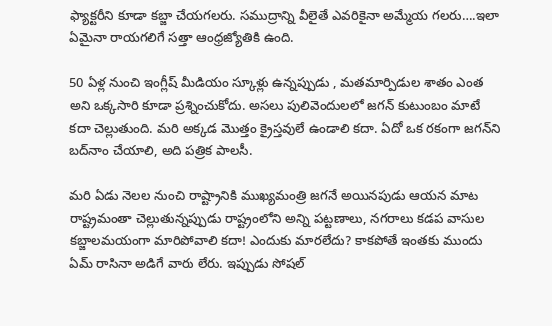ఫ్యాక్టరీని కూడా క‌బ్జా చేయ‌గ‌ల‌రు. స‌ముద్రాన్ని వీలైతే ఎవ‌రికైనా అమ్మేయ గ‌ల‌రు….ఇలా ఏమైనా రాయ‌గ‌లిగే స‌త్తా ఆంధ్ర‌జ్యోతికి ఉంది.

50 ఏళ్ల నుంచి ఇంగ్లీష్ మీడియం స్కూళ్లు ఉన్న‌ప్పుడు , మ‌త‌మార్పిడుల శాతం ఎంత అని ఒక్క‌సారి కూడా ప్ర‌శ్నించుకోదు. అస‌లు పులివెందుల‌లో జ‌గ‌న్ కుటుంబం మాటే క‌దా చెల్లుతుంది. మ‌రి అక్క‌డ మొత్తం క్రైస్త‌వులే ఉండాలి క‌దా. ఏదో ఒక ర‌కంగా జ‌గ‌న్‌ని బద్‌నాం చేయాలి, అది ప‌త్రిక పాల‌సీ.

మ‌రి ఏడు నెల‌ల నుంచి రాష్ట్రానికి ముఖ్య‌మంత్రి జ‌గ‌నే అయిన‌పుడు ఆయ‌న మాట రాష్ట్ర‌మంతా చెల్లుతున్న‌ప్పుడు రాష్ట్రంలోని అన్ని ప‌ట్ట‌ణాలు, న‌గ‌రాలు క‌డ‌ప వాసుల క‌బ్జాల‌మ‌యంగా మారిపోవాలి క‌దా! ఎందుకు మార‌లేదు? కాక‌పోతే ఇంత‌కు ముందు ఏమ్ రాసినా అడిగే వారు లేరు. ఇప్పుడు సోష‌ల్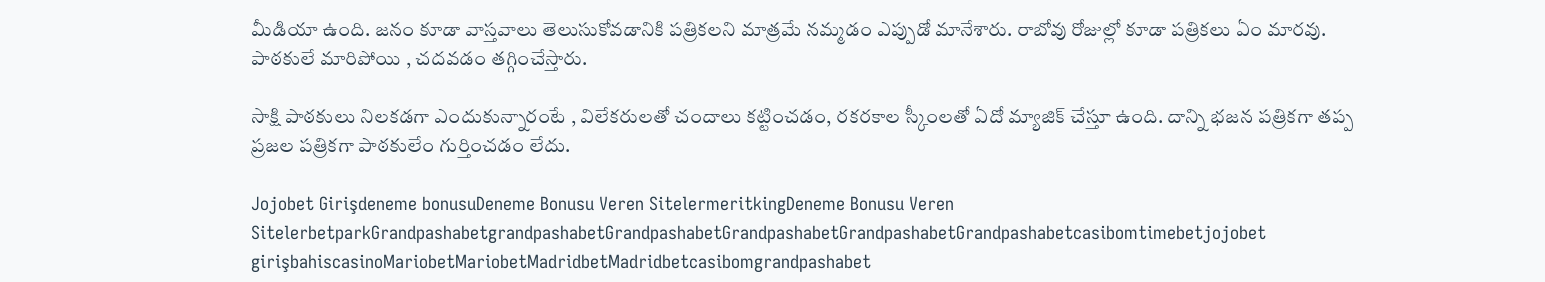మీడియా ఉంది. జ‌నం కూడా వాస్త‌వాలు తెలుసుకోవ‌డానికి ప‌త్రిక‌ల‌ని మాత్ర‌మే న‌మ్మ‌డం ఎప్పుడో మానేశారు. రాబోవు రోజుల్లో కూడా ప‌త్రిక‌లు ఏం మార‌వు. పాఠ‌కులే మారిపోయి , చ‌ద‌వ‌డం త‌గ్గించేస్తారు.

సాక్షి పాఠ‌కులు నిల‌క‌డ‌గా ఎందుకున్నారంటే , విలేక‌రుల‌తో చందాలు క‌ట్టించ‌డం, ర‌క‌ర‌కాల స్కీంల‌తో ఏదో మ్యాజిక్ చేస్తూ ఉంది. దాన్ని భ‌జ‌న ప‌త్రిక‌గా త‌ప్ప ప్ర‌జ‌ల ప‌త్రిక‌గా పాఠ‌కులేం గుర్తించ‌డం లేదు.

Jojobet Girişdeneme bonusuDeneme Bonusu Veren SitelermeritkingDeneme Bonusu Veren SitelerbetparkGrandpashabetgrandpashabetGrandpashabetGrandpashabetGrandpashabetGrandpashabetcasibomtimebetjojobet girişbahiscasinoMariobetMariobetMadridbetMadridbetcasibomgrandpashabet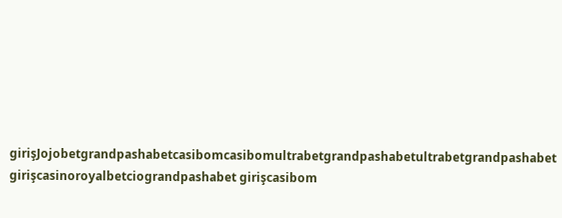girişJojobetgrandpashabetcasibomcasibomultrabetgrandpashabetultrabetgrandpashabet girişcasinoroyalbetciograndpashabet girişcasibom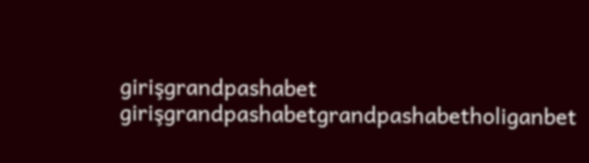girişgrandpashabet girişgrandpashabetgrandpashabetholiganbet